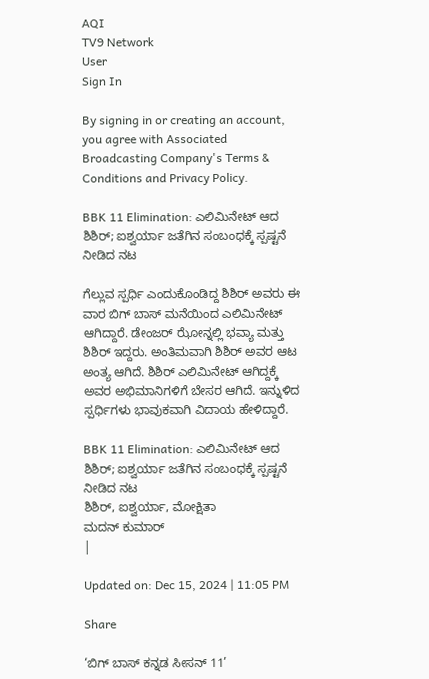AQI
TV9 Network
User
Sign In

By signing in or creating an account, you agree with Associated Broadcasting Company's Terms & Conditions and Privacy Policy.

BBK 11 Elimination: ಎಲಿಮಿನೇಟ್ ಆದ ಶಿಶಿರ್; ಐಶ್ವರ್ಯಾ ಜತೆಗಿನ ಸಂಬಂಧಕ್ಕೆ ಸ್ಪಷ್ಟನೆ ನೀಡಿದ ನಟ

ಗೆಲ್ಲುವ ಸ್ಪರ್ಧಿ ಎಂದುಕೊಂಡಿದ್ದ ಶಿಶಿರ್ ಅವರು ಈ ವಾರ ಬಿಗ್ ಬಾಸ್ ಮನೆಯಿಂದ ಎಲಿಮಿನೇಟ್ ಆಗಿದ್ದಾರೆ. ಡೇಂಜರ್ ಝೋನ್ನಲ್ಲಿ ಭವ್ಯಾ ಮತ್ತು ಶಿಶಿರ್ ಇದ್ದರು. ಅಂತಿಮವಾಗಿ ಶಿಶಿರ್ ಅವರ ಆಟ ಅಂತ್ಯ ಆಗಿದೆ. ಶಿಶಿರ್ ಎಲಿಮಿನೇಟ್ ಆಗಿದ್ದಕ್ಕೆ ಅವರ ಅಭಿಮಾನಿಗಳಿಗೆ ಬೇಸರ ಆಗಿದೆ. ಇನ್ನುಳಿದ ಸ್ಪರ್ಧಿಗಳು ಭಾವುಕವಾಗಿ ವಿದಾಯ ಹೇಳಿದ್ದಾರೆ.

BBK 11 Elimination: ಎಲಿಮಿನೇಟ್ ಆದ ಶಿಶಿರ್; ಐಶ್ವರ್ಯಾ ಜತೆಗಿನ ಸಂಬಂಧಕ್ಕೆ ಸ್ಪಷ್ಟನೆ ನೀಡಿದ ನಟ
ಶಿಶಿರ್, ಐಶ್ವರ್ಯಾ, ಮೋಕ್ಷಿತಾ
ಮದನ್ ಕುಮಾರ್
|

Updated on: Dec 15, 2024 | 11:05 PM

Share

‘ಬಿಗ್ ಬಾಸ್ ಕನ್ನಡ ಸೀಸನ್ 11’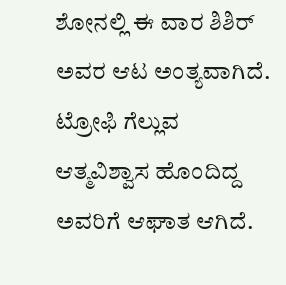ಶೋನಲ್ಲಿ ಈ ವಾರ ಶಿಶಿರ್ ಅವರ ಆಟ ಅಂತ್ಯವಾಗಿದೆ. ಟ್ರೋಫಿ ಗೆಲ್ಲುವ ಆತ್ಮವಿಶ್ವಾಸ ಹೊಂದಿದ್ದ ಅವರಿಗೆ ಆಘಾತ ಆಗಿದೆ.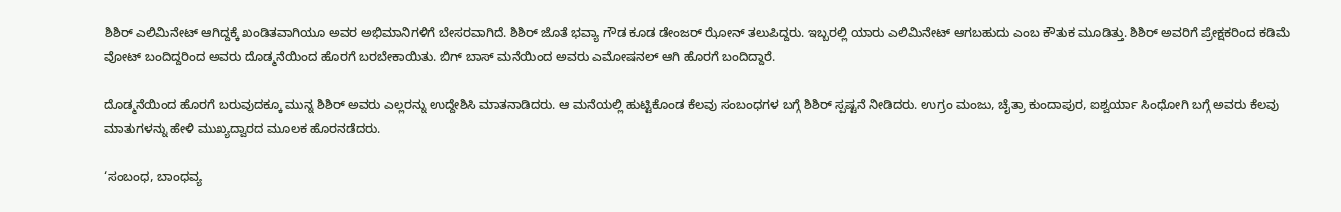ಶಿಶಿರ್ ಎಲಿಮಿನೇಟ್ ಆಗಿದ್ದಕ್ಕೆ ಖಂಡಿತವಾಗಿಯೂ ಅವರ ಅಭಿಮಾನಿಗಳಿಗೆ ಬೇಸರವಾಗಿದೆ. ಶಿಶಿರ್ ಜೊತೆ ಭವ್ಯಾ ಗೌಡ ಕೂಡ ಡೇಂಜರ್ ಝೋನ್ ತಲುಪಿದ್ದರು. ಇಬ್ಬರಲ್ಲಿ ಯಾರು ಎಲಿಮಿನೇಟ್ ಆಗಬಹುದು ಎಂಬ ಕೌತುಕ ಮೂಡಿತ್ತು. ಶಿಶಿರ್ ಅವರಿಗೆ ಪ್ರೇಕ್ಷಕರಿಂದ ಕಡಿಮೆ ವೋಟ್ ಬಂದಿದ್ದರಿಂದ ಅವರು ದೊಡ್ಮನೆಯಿಂದ ಹೊರಗೆ ಬರಬೇಕಾಯಿತು. ಬಿಗ್ ಬಾಸ್ ಮನೆಯಿಂದ ಅವರು ಎಮೋಷನಲ್ ಆಗಿ ಹೊರಗೆ ಬಂದಿದ್ದಾರೆ.

ದೊಡ್ಮನೆಯಿಂದ ಹೊರಗೆ ಬರುವುದಕ್ಕೂ ಮುನ್ನ ಶಿಶಿರ್ ಅವರು ಎಲ್ಲರನ್ನು ಉದ್ದೇಶಿಸಿ ಮಾತನಾಡಿದರು. ಆ ಮನೆಯಲ್ಲಿ ಹುಟ್ಟಿಕೊಂಡ ಕೆಲವು ಸಂಬಂಧಗಳ ಬಗ್ಗೆ ಶಿಶಿರ್ ಸ್ಪಷ್ಟನೆ ನೀಡಿದರು. ಉಗ್ರಂ ಮಂಜು, ಚೈತ್ರಾ ಕುಂದಾಪುರ, ಐಶ್ವರ್ಯಾ ಸಿಂಧೋಗಿ ಬಗ್ಗೆ ಅವರು ಕೆಲವು ಮಾತುಗಳನ್ನು ಹೇಳಿ ಮುಖ್ಯದ್ವಾರದ ಮೂಲಕ ಹೊರನಡೆದರು.

‘ಸಂಬಂಧ, ಬಾಂಧವ್ಯ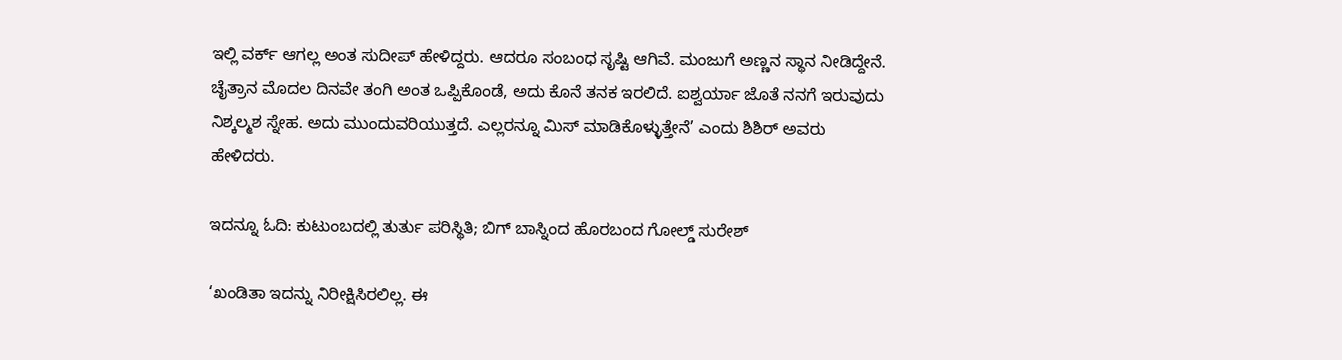ಇಲ್ಲಿ ವರ್ಕ್ ಆಗಲ್ಲ ಅಂತ ಸುದೀಪ್ ಹೇಳಿದ್ದರು. ಆದರೂ ಸಂಬಂಧ ಸೃಷ್ಟಿ ಆಗಿವೆ. ಮಂಜುಗೆ ಅಣ್ಣನ ಸ್ಥಾನ ನೀಡಿದ್ದೇನೆ. ಚೈತ್ರಾನ ಮೊದಲ ದಿನವೇ ತಂಗಿ ಅಂತ ಒಪ್ಪಿಕೊಂಡೆ, ಅದು ಕೊನೆ ತನಕ ಇರಲಿದೆ. ಐಶ್ವರ್ಯಾ ಜೊತೆ ನನಗೆ ಇರುವುದು ನಿಶ್ಕಲ್ಮಶ ಸ್ನೇಹ. ಅದು ಮುಂದುವರಿಯುತ್ತದೆ. ಎಲ್ಲರನ್ನೂ ಮಿಸ್ ಮಾಡಿಕೊಳ್ಳುತ್ತೇನೆ’ ಎಂದು ಶಿಶಿರ್ ಅವರು ಹೇಳಿದರು.

ಇದನ್ನೂ ಓದಿ: ಕುಟುಂಬದಲ್ಲಿ ತುರ್ತು ಪರಿಸ್ಥಿತಿ; ಬಿಗ್ ಬಾಸ್ನಿಂದ ಹೊರಬಂದ ಗೋಲ್ಡ್ ಸುರೇಶ್

‘ಖಂಡಿತಾ ಇದನ್ನು ನಿರೀಕ್ಷಿಸಿರಲಿಲ್ಲ. ಈ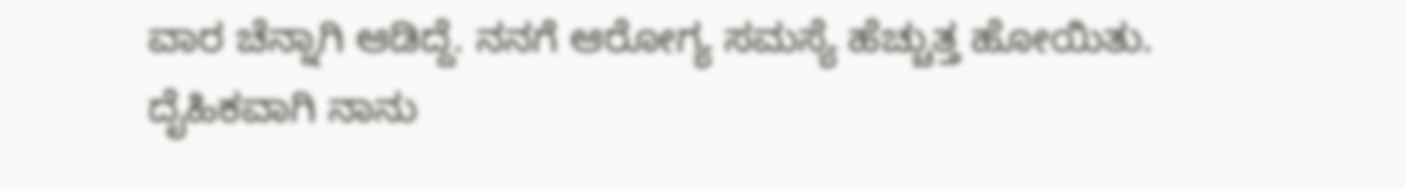ವಾರ ಚೆನ್ನಾಗಿ ಆಡಿದ್ದೆ. ನನಗೆ ಆರೋಗ್ಯ ಸಮಸ್ಯೆ ಹೆಚ್ಚುತ್ತ ಹೋಯಿತು. ದೈಹಿಕವಾಗಿ ನಾನು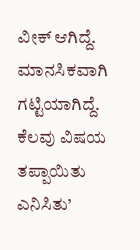ವೀಕ್ ಆಗಿದ್ದೆ. ಮಾನಸಿಕವಾಗಿ ಗಟ್ಟಿಯಾಗಿದ್ದೆ. ಕೆಲವು ವಿಷಯ ತಪ್ಪಾಯಿತು ಎನಿಸಿತು’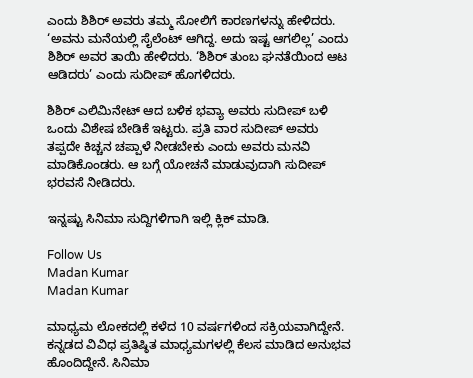ಎಂದು ಶಿಶಿರ್ ಅವರು ತಮ್ಮ ಸೋಲಿಗೆ ಕಾರಣಗಳನ್ನು ಹೇಳಿದರು. ‘ಅವನು ಮನೆಯಲ್ಲಿ ಸೈಲೆಂಟ್ ಆಗಿದ್ದ. ಅದು ಇಷ್ಟ ಆಗಲಿಲ್ಲ’ ಎಂದು ಶಿಶಿರ್ ಅವರ ತಾಯಿ ಹೇಳಿದರು. ‘ಶಿಶಿರ್ ತುಂಬ ಘನತೆಯಿಂದ ಆಟ ಆಡಿದರು’ ಎಂದು ಸುದೀಪ್ ಹೊಗಳಿದರು.

ಶಿಶಿರ್ ಎಲಿಮಿನೇಟ್ ಆದ ಬಳಿಕ ಭವ್ಯಾ ಅವರು ಸುದೀಪ್ ಬಳಿ ಒಂದು ವಿಶೇಷ ಬೇಡಿಕೆ ಇಟ್ಟರು. ಪ್ರತಿ ವಾರ ಸುದೀಪ್ ಅವರು ತಪ್ಪದೇ ಕಿಚ್ಚನ ಚಪ್ಪಾಳೆ ನೀಡಬೇಕು ಎಂದು ಅವರು ಮನವಿ ಮಾಡಿಕೊಂಡರು. ಆ ಬಗ್ಗೆ ಯೋಚನೆ ಮಾಡುವುದಾಗಿ ಸುದೀಪ್ ಭರವಸೆ ನೀಡಿದರು.

ಇನ್ನಷ್ಟು ಸಿನಿಮಾ ಸುದ್ದಿಗಳಿಗಾಗಿ ಇಲ್ಲಿ ಕ್ಲಿಕ್ ಮಾಡಿ.

Follow Us
Madan Kumar
Madan Kumar

ಮಾಧ್ಯಮ ಲೋಕದಲ್ಲಿ ಕಳೆದ 10 ವರ್ಷಗಳಿಂದ ಸಕ್ರಿಯವಾಗಿದ್ದೇನೆ. ಕನ್ನಡದ ವಿವಿಧ ಪ್ರತಿಷ್ಠಿತ ಮಾಧ್ಯಮಗಳಲ್ಲಿ ಕೆಲಸ ಮಾಡಿದ ಅನುಭವ ಹೊಂದಿದ್ದೇನೆ. ಸಿನಿಮಾ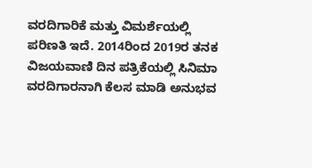ವರದಿಗಾರಿಕೆ ಮತ್ತು ವಿಮರ್ಶೆಯಲ್ಲಿ ಪರಿಣತಿ ಇದೆ. 2014ರಿಂದ 2019ರ ತನಕ ವಿಜಯವಾಣಿ ದಿನ ಪತ್ರಿಕೆಯಲ್ಲಿ ಸಿನಿಮಾ ವರದಿಗಾರನಾಗಿ ಕೆಲಸ ಮಾಡಿ ಅನುಭವ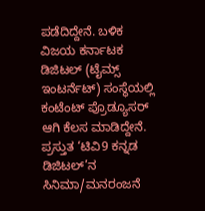ಪಡೆದಿದ್ದೇನೆ. ಬಳಿಕ ವಿಜಯ ಕರ್ನಾಟಕ ಡಿಜಿಟಲ್ (ಟೈಮ್ಸ್ ಇಂಟರ್ನೆಟ್) ಸಂಸ್ಥೆಯಲ್ಲಿ ಕಂಟೆಂಟ್ ಪ್ರೊಡ್ಯೂಸರ್ ಆಗಿ ಕೆಲಸ ಮಾಡಿದ್ದೇನೆ. ಪ್ರಸ್ತುತ ‘ಟಿವಿ9 ಕನ್ನಡ ಡಿಜಿಟಲ್’ನ ಸಿನಿಮಾ/ಮನರಂಜನೆ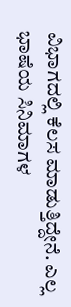ವಿಭಾಗದಲ್ಲಿ ಕೆಲಸ ಮಾಡುತ್ತಿದ್ದೇನೆ. ಎಲ್ಲ ಭಾಷೆಯ ಸಿನಿಮಾಗಳ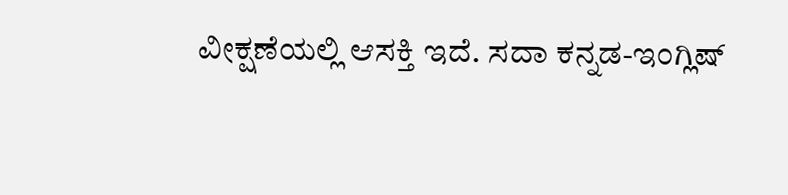ವೀಕ್ಷಣೆಯಲ್ಲಿ ಆಸಕ್ತಿ ಇದೆ. ಸದಾ ಕನ್ನಡ-ಇಂಗ್ಲಿಷ್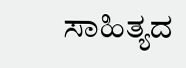ಸಾಹಿತ್ಯದ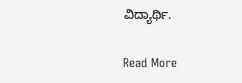ವಿದ್ಯಾರ್ಥಿ.

Read More